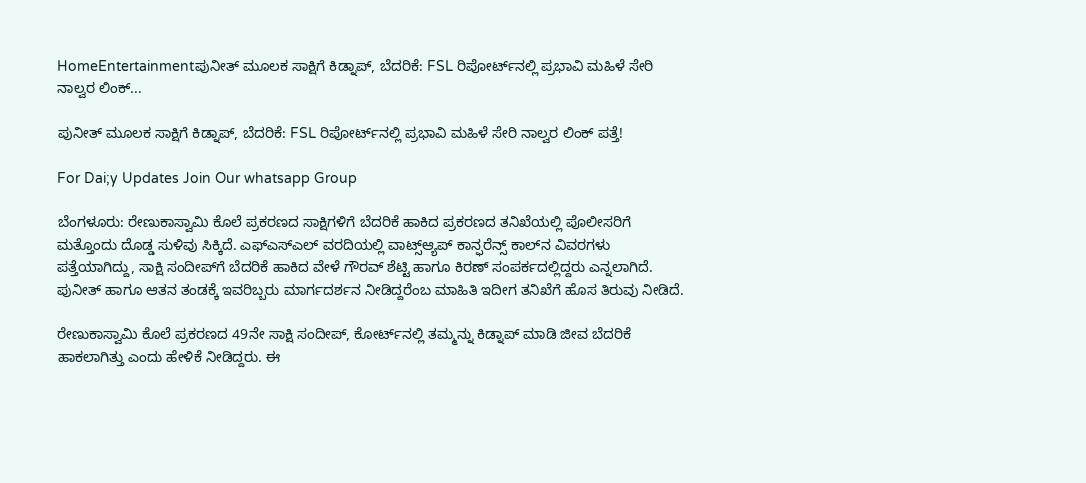HomeEntertainmentಪುನೀತ್ ಮೂಲಕ ಸಾಕ್ಷಿಗೆ ಕಿಡ್ನಾಪ್, ಬೆದರಿಕೆ: FSL ರಿಪೋರ್ಟ್‌ನಲ್ಲಿ ಪ್ರಭಾವಿ ಮಹಿಳೆ ಸೇರಿ ನಾಲ್ವರ ಲಿಂಕ್...

ಪುನೀತ್ ಮೂಲಕ ಸಾಕ್ಷಿಗೆ ಕಿಡ್ನಾಪ್, ಬೆದರಿಕೆ: FSL ರಿಪೋರ್ಟ್‌ನಲ್ಲಿ ಪ್ರಭಾವಿ ಮಹಿಳೆ ಸೇರಿ ನಾಲ್ವರ ಲಿಂಕ್ ಪತ್ತೆ!

For Dai;y Updates Join Our whatsapp Group

ಬೆಂಗಳೂರು: ರೇಣುಕಾಸ್ವಾಮಿ ಕೊಲೆ ಪ್ರಕರಣದ ಸಾಕ್ಷಿಗಳಿಗೆ ಬೆದರಿಕೆ ಹಾಕಿದ ಪ್ರಕರಣದ ತನಿಖೆಯಲ್ಲಿ ಪೊಲೀಸರಿಗೆ ಮತ್ತೊಂದು ದೊಡ್ಡ ಸುಳಿವು ಸಿಕ್ಕಿದೆ. ಎಫ್‌ಎಸ್‌ಎಲ್ ವರದಿಯಲ್ಲಿ ವಾಟ್ಸ್‌ಆ್ಯಪ್ ಕಾನ್ಫರೆನ್ಸ್ ಕಾಲ್‌ನ ವಿವರಗಳು ಪತ್ತೆಯಾಗಿದ್ದು, ಸಾಕ್ಷಿ ಸಂದೀಪ್‌ಗೆ ಬೆದರಿಕೆ ಹಾಕಿದ ವೇಳೆ ಗೌರವ್ ಶೆಟ್ಟಿ ಹಾಗೂ ಕಿರಣ್ ಸಂಪರ್ಕದಲ್ಲಿದ್ದರು ಎನ್ನಲಾಗಿದೆ. ಪುನೀತ್ ಹಾಗೂ ಆತನ ತಂಡಕ್ಕೆ ಇವರಿಬ್ಬರು ಮಾರ್ಗದರ್ಶನ ನೀಡಿದ್ದರೆಂಬ ಮಾಹಿತಿ ಇದೀಗ ತನಿಖೆಗೆ ಹೊಸ ತಿರುವು ನೀಡಿದೆ.

ರೇಣುಕಾಸ್ವಾಮಿ ಕೊಲೆ ಪ್ರಕರಣದ 49ನೇ ಸಾಕ್ಷಿ ಸಂದೀಪ್, ಕೋರ್ಟ್‌ನಲ್ಲಿ ತಮ್ಮನ್ನು ಕಿಡ್ನಾಪ್ ಮಾಡಿ ಜೀವ ಬೆದರಿಕೆ ಹಾಕಲಾಗಿತ್ತು ಎಂದು ಹೇಳಿಕೆ ನೀಡಿದ್ದರು. ಈ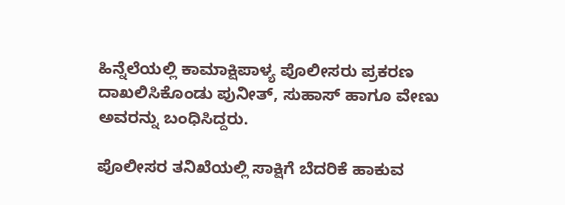ಹಿನ್ನೆಲೆಯಲ್ಲಿ ಕಾಮಾಕ್ಷಿಪಾಳ್ಯ ಪೊಲೀಸರು ಪ್ರಕರಣ ದಾಖಲಿಸಿಕೊಂಡು ಪುನೀತ್, ಸುಹಾಸ್ ಹಾಗೂ ವೇಣು ಅವರನ್ನು ಬಂಧಿಸಿದ್ದರು.

ಪೊಲೀಸರ ತನಿಖೆಯಲ್ಲಿ ಸಾಕ್ಷಿಗೆ ಬೆದರಿಕೆ ಹಾಕುವ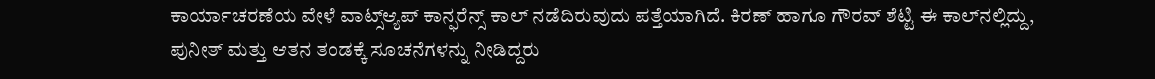ಕಾರ್ಯಾಚರಣೆಯ ವೇಳೆ ವಾಟ್ಸ್‌ಆ್ಯಪ್ ಕಾನ್ಫರೆನ್ಸ್ ಕಾಲ್ ನಡೆದಿರುವುದು ಪತ್ತೆಯಾಗಿದೆ. ಕಿರಣ್ ಹಾಗೂ ಗೌರವ್ ಶೆಟ್ಟಿ ಈ ಕಾಲ್‌ನಲ್ಲಿದ್ದು, ಪುನೀತ್ ಮತ್ತು ಆತನ ತಂಡಕ್ಕೆ ಸೂಚನೆಗಳನ್ನು ನೀಡಿದ್ದರು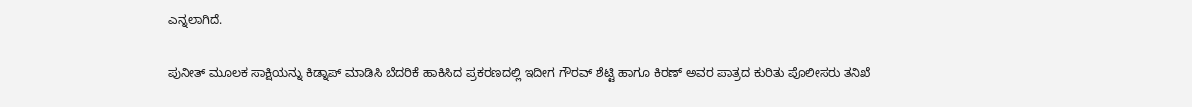ಎನ್ನಲಾಗಿದೆ.

ಪುನೀತ್ ಮೂಲಕ ಸಾಕ್ಷಿಯನ್ನು ಕಿಡ್ನಾಪ್ ಮಾಡಿಸಿ ಬೆದರಿಕೆ ಹಾಕಿಸಿದ ಪ್ರಕರಣದಲ್ಲಿ ಇದೀಗ ಗೌರವ್ ಶೆಟ್ಟಿ ಹಾಗೂ ಕಿರಣ್ ಅವರ ಪಾತ್ರದ ಕುರಿತು ಪೊಲೀಸರು ತನಿಖೆ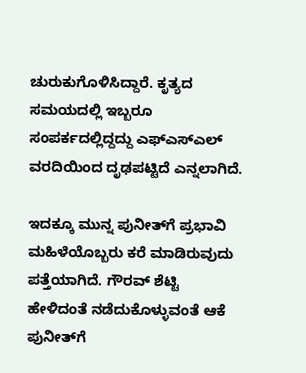ಚುರುಕುಗೊಳಿಸಿದ್ದಾರೆ. ಕೃತ್ಯದ ಸಮಯದಲ್ಲಿ ಇಬ್ಬರೂ ಸಂಪರ್ಕದಲ್ಲಿದ್ದದ್ದು ಎಫ್‌ಎಸ್‌ಎಲ್ ವರದಿಯಿಂದ ದೃಢಪಟ್ಟಿದೆ ಎನ್ನಲಾಗಿದೆ.

ಇದಕ್ಕೂ ಮುನ್ನ ಪುನೀತ್‌ಗೆ ಪ್ರಭಾವಿ ಮಹಿಳೆಯೊಬ್ಬರು ಕರೆ ಮಾಡಿರುವುದು ಪತ್ತೆಯಾಗಿದೆ. ಗೌರವ್ ಶೆಟ್ಟಿ ಹೇಳಿದಂತೆ ನಡೆದುಕೊಳ್ಳುವಂತೆ ಆಕೆ ಪುನೀತ್‌ಗೆ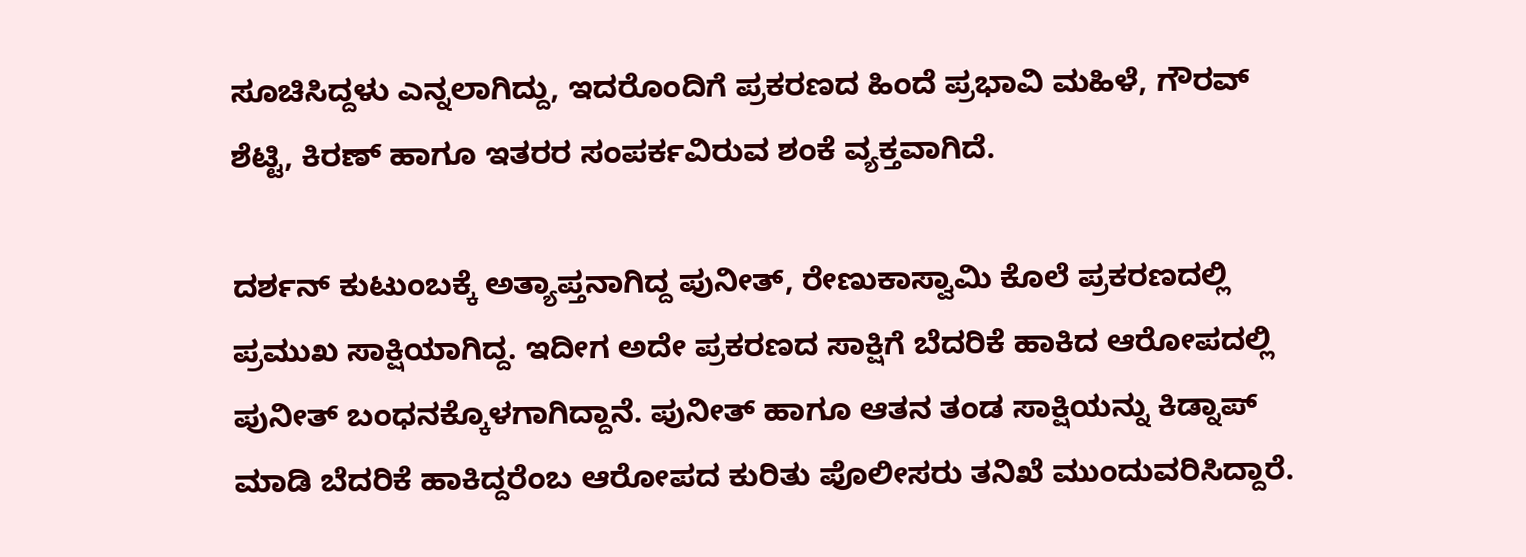ಸೂಚಿಸಿದ್ದಳು ಎನ್ನಲಾಗಿದ್ದು, ಇದರೊಂದಿಗೆ ಪ್ರಕರಣದ ಹಿಂದೆ ಪ್ರಭಾವಿ ಮಹಿಳೆ, ಗೌರವ್ ಶೆಟ್ಟಿ, ಕಿರಣ್ ಹಾಗೂ ಇತರರ ಸಂಪರ್ಕವಿರುವ ಶಂಕೆ ವ್ಯಕ್ತವಾಗಿದೆ.

ದರ್ಶನ್ ಕುಟುಂಬಕ್ಕೆ ಅತ್ಯಾಪ್ತನಾಗಿದ್ದ ಪುನೀತ್, ರೇಣುಕಾಸ್ವಾಮಿ ಕೊಲೆ ಪ್ರಕರಣದಲ್ಲಿ ಪ್ರಮುಖ ಸಾಕ್ಷಿಯಾಗಿದ್ದ. ಇದೀಗ ಅದೇ ಪ್ರಕರಣದ ಸಾಕ್ಷಿಗೆ ಬೆದರಿಕೆ ಹಾಕಿದ ಆರೋಪದಲ್ಲಿ ಪುನೀತ್ ಬಂಧನಕ್ಕೊಳಗಾಗಿದ್ದಾನೆ. ಪುನೀತ್ ಹಾಗೂ ಆತನ ತಂಡ ಸಾಕ್ಷಿಯನ್ನು ಕಿಡ್ನಾಪ್ ಮಾಡಿ ಬೆದರಿಕೆ ಹಾಕಿದ್ದರೆಂಬ ಆರೋಪದ ಕುರಿತು ಪೊಲೀಸರು ತನಿಖೆ ಮುಂದುವರಿಸಿದ್ದಾರೆ.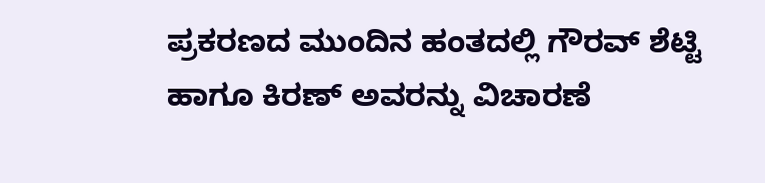ಪ್ರಕರಣದ ಮುಂದಿನ ಹಂತದಲ್ಲಿ ಗೌರವ್ ಶೆಟ್ಟಿ ಹಾಗೂ ಕಿರಣ್ ಅವರನ್ನು ವಿಚಾರಣೆ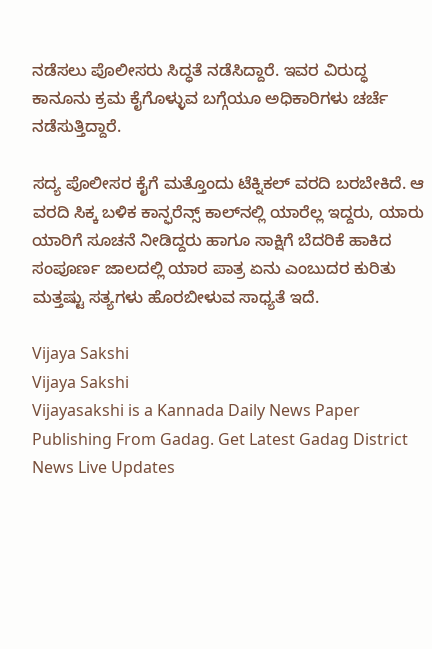ನಡೆಸಲು ಪೊಲೀಸರು ಸಿದ್ಧತೆ ನಡೆಸಿದ್ದಾರೆ. ಇವರ ವಿರುದ್ಧ ಕಾನೂನು ಕ್ರಮ ಕೈಗೊಳ್ಳುವ ಬಗ್ಗೆಯೂ ಅಧಿಕಾರಿಗಳು ಚರ್ಚೆ ನಡೆಸುತ್ತಿದ್ದಾರೆ.

ಸದ್ಯ ಪೊಲೀಸರ ಕೈಗೆ ಮತ್ತೊಂದು ಟೆಕ್ನಿಕಲ್ ವರದಿ ಬರಬೇಕಿದೆ. ಆ ವರದಿ ಸಿಕ್ಕ ಬಳಿಕ ಕಾನ್ಫರೆನ್ಸ್ ಕಾಲ್‌ನಲ್ಲಿ ಯಾರೆಲ್ಲ ಇದ್ದರು, ಯಾರು ಯಾರಿಗೆ ಸೂಚನೆ ನೀಡಿದ್ದರು ಹಾಗೂ ಸಾಕ್ಷಿಗೆ ಬೆದರಿಕೆ ಹಾಕಿದ ಸಂಪೂರ್ಣ ಜಾಲದಲ್ಲಿ ಯಾರ ಪಾತ್ರ ಏನು ಎಂಬುದರ ಕುರಿತು ಮತ್ತಷ್ಟು ಸತ್ಯಗಳು ಹೊರಬೀಳುವ ಸಾಧ್ಯತೆ ಇದೆ.

Vijaya Sakshi
Vijaya Sakshi
Vijayasakshi is a Kannada Daily News Paper Publishing From Gadag. Get Latest Gadag District News Live Updates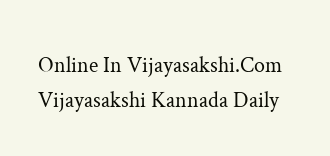Online In Vijayasakshi.Com Vijayasakshi Kannada Daily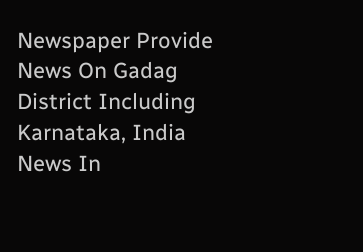Newspaper Provide News On Gadag District Including Karnataka, India News In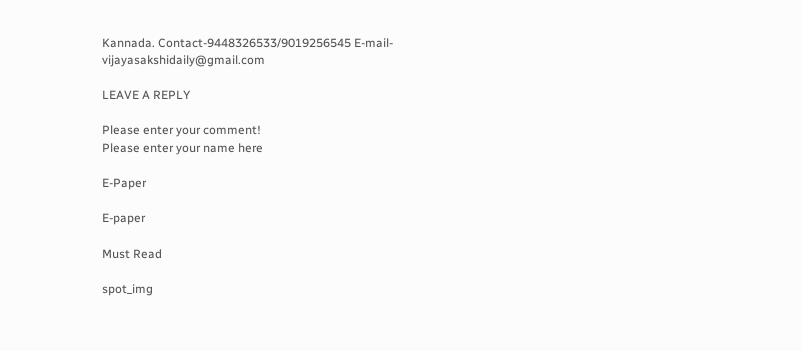Kannada. Contact-9448326533/9019256545 E-mail-vijayasakshidaily@gmail.com

LEAVE A REPLY

Please enter your comment!
Please enter your name here

E-Paper

E-paper

Must Read

spot_img